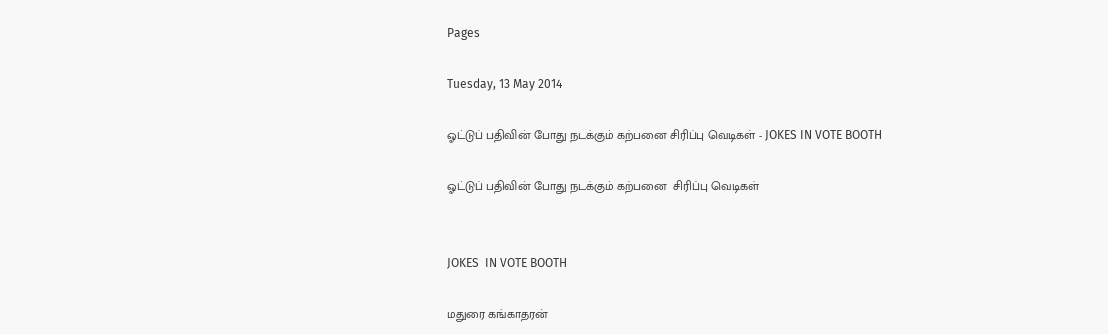Pages

Tuesday, 13 May 2014

ஓட்டுப் பதிவின் போது நடக்கும் கற்பனை சிரிப்பு வெடிகள் - JOKES IN VOTE BOOTH

ஓட்டுப் பதிவின் போது நடக்கும் கற்பனை  சிரிப்பு வெடிகள்


JOKES  IN VOTE BOOTH

மதுரை கங்காதரன்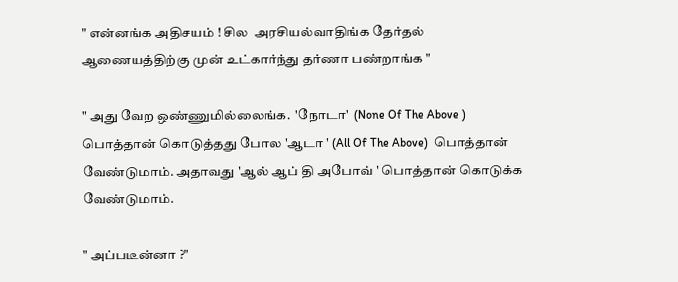" என்னங்க அதிசயம் ! சில  அரசியல்வாதிங்க தேர்தல் ஆணையத்திற்கு முன் உட்கார்ந்து தர்ணா பண்றாங்க "

" அது வேற ஒண்ணுமில்லைங்க.  'நோடா'  (None Of The Above ) பொத்தான் கொடுத்தது போல 'ஆடா ' (All Of The Above)  பொத்தான் வேண்டுமாம். அதாவது 'ஆல் ஆப் தி அபோவ் ' பொத்தான் கொடுக்க வேண்டுமாம்.

" அப்படீன்னா ?"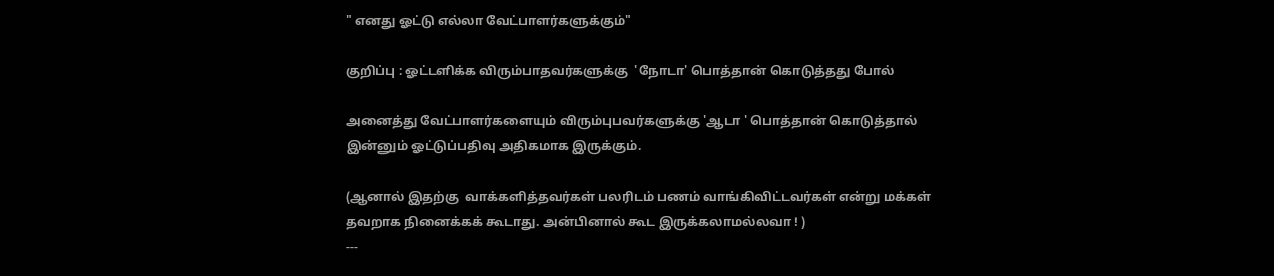" எனது ஓட்டு எல்லா வேட்பாளர்களுக்கும்"

குறிப்பு : ஓட்டளிக்க விரும்பாதவர்களுக்கு  'நோடா' பொத்தான் கொடுத்தது போல்

அனைத்து வேட்பாளர்களையும் விரும்புபவர்களுக்கு 'ஆடா ' பொத்தான் கொடுத்தால் இன்னும் ஓட்டுப்பதிவு அதிகமாக இருக்கும்.

(ஆனால் இதற்கு  வாக்களித்தவர்கள் பலரிடம் பணம் வாங்கிவிட்டவர்கள் என்று மக்கள் தவறாக நினைக்கக் கூடாது. அன்பினால் கூட இருக்கலாமல்லவா ! )
---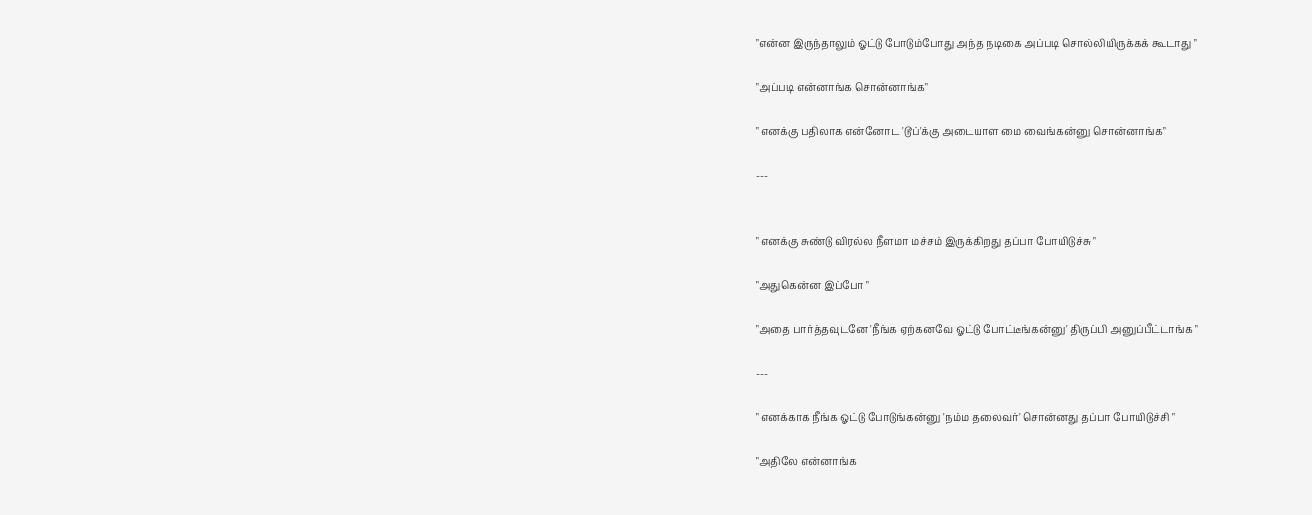"என்ன இருந்தாலும் ஓட்டு போடும்போது அந்த நடிகை அப்படி சொல்லியிருக்கக் கூடாது "

"அப்படி என்னாங்க சொன்னாங்க"

" எனக்கு பதிலாக என்னோட 'டூப்'க்கு அடையாள மை வைங்கன்னு சொன்னாங்க"

---


" எனக்கு சுண்டு விரல்ல நீளமா மச்சம் இருக்கிறது தப்பா போயிடுச்சு "

"அதுகென்ன இப்போ "

"அதை பார்த்தவுடனே 'நீங்க ஏற்கனவே ஓட்டு போட்டீங்கன்னு' திருப்பி அனுப்பீட்டாங்க "

---

" எனக்காக நீங்க ஓட்டு போடுங்கன்னு 'நம்ம தலைவர்' சொன்னது தப்பா போயிடுச்சி "

"அதிலே என்னாங்க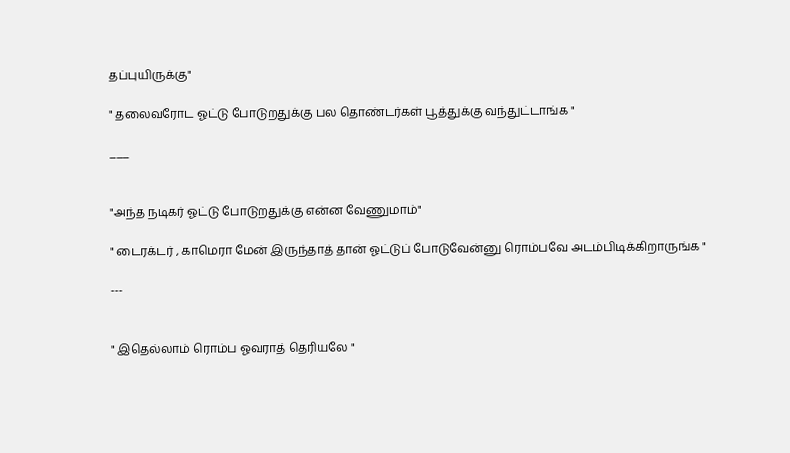தப்புயிருக்கு"

" தலைவரோட ஓட்டு போடுறதுக்கு பல தொண்டர்கள் பூத்துக்கு வந்துட்டாங்க "

___


"அந்த நடிகர் ஓட்டு போடுறதுக்கு என்ன வேணுமாம்"

" டைரக்டர் , காமெரா மேன் இருந்தாத் தான் ஓட்டுப் போடுவேன்னு ரொம்பவே அடம்பிடிக்கிறாருங்க "

---


" இதெல்லாம் ரொம்ப ஓவராத் தெரியலே "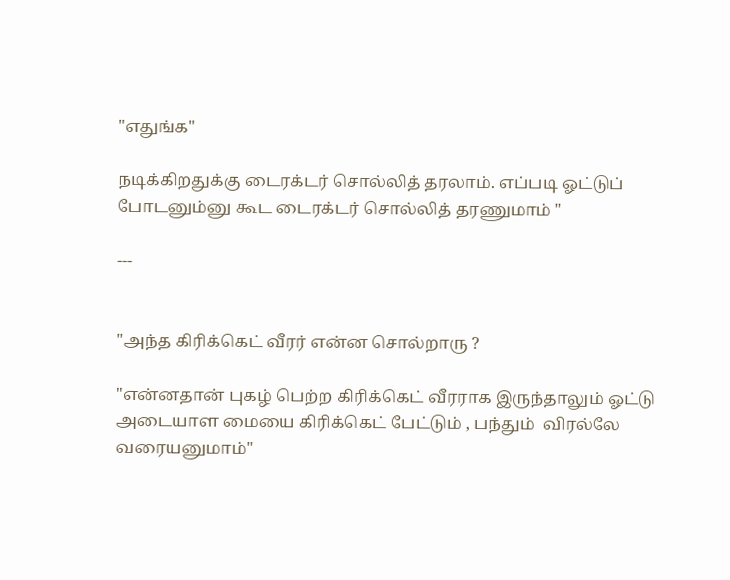"எதுங்க"

நடிக்கிறதுக்கு டைரக்டர் சொல்லித் தரலாம். எப்படி ஓட்டுப் போடனும்னு கூட டைரக்டர் சொல்லித் தரணுமாம் "

---


"அந்த கிரிக்கெட் வீரர் என்ன சொல்றாரு ?

"என்னதான் புகழ் பெற்ற கிரிக்கெட் வீரராக இருந்தாலும் ஓட்டு அடையாள மையை கிரிக்கெட் பேட்டும் , பந்தும்  விரல்லே வரையனுமாம்"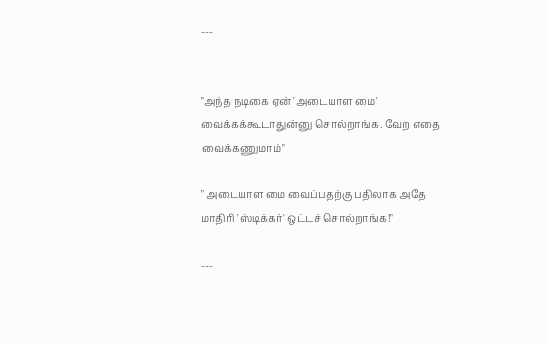---


"அந்த நடிகை ஏன் 'அடையாள மை' வைக்கக்கூடாதுன்னு சொல்றாங்க. வேற எதை வைக்கணுமாம்"

" அடையாள மை வைப்பதற்கு பதிலாக அதே மாதிரி 'ஸ்டிக்கர்' ஒட்டச் சொல்றாங்க!"

---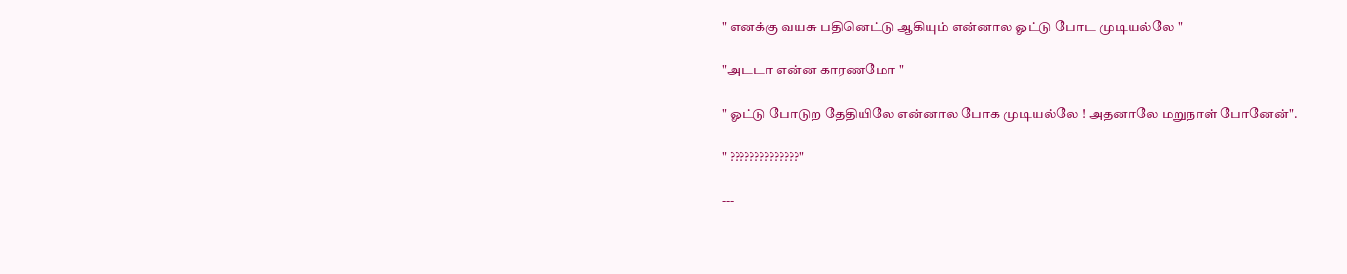" எனக்கு வயசு பதினெட்டு ஆகியும் என்னால ஓட்டு போட முடியல்லே "

"அடடா என்ன காரணமோ "

" ஓட்டு போடுற தேதியிலே என்னால போக முடியல்லே ! அதனாலே மறுநாள் போனேன்".

" ??????????????"

---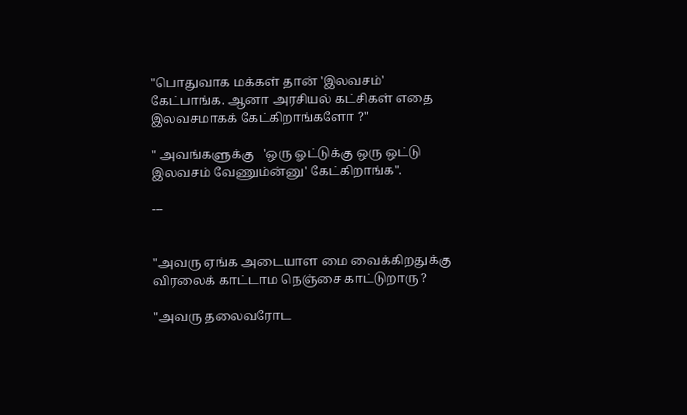"பொதுவாக மக்கள் தான் 'இலவசம்' கேட்பாங்க. ஆனா அரசியல் கட்சிகள் எதை இலவசமாகக் கேட்கிறாங்களோ ?"

" அவங்களுக்கு   'ஒரு ஓட்டுக்கு ஒரு ஒட்டு இலவசம் வேணும்ன்னு' கேட்கிறாங்க".

---


"அவரு ஏங்க அடையாள மை வைக்கிறதுக்கு விரலைக் காட்டாம நெஞ்சை காட்டுறாரு ?

"அவரு தலைவரோட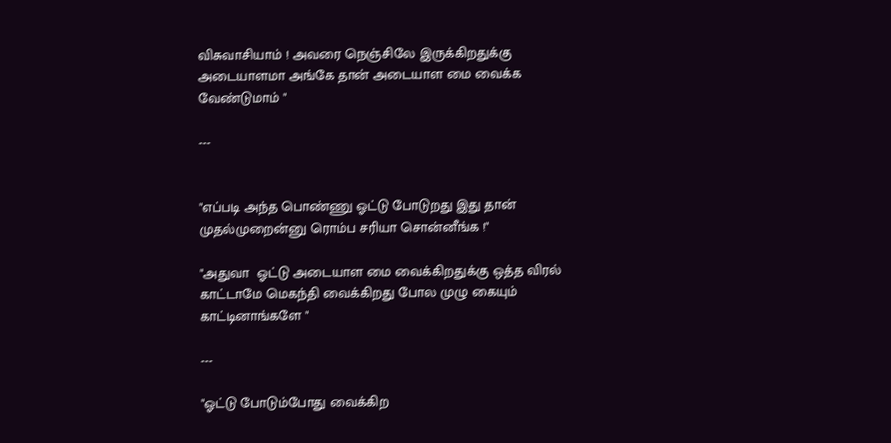விசுவாசியாம் ! அவரை நெஞ்சிலே இருக்கிறதுக்கு அடையாளமா அங்கே தான் அடையாள மை வைக்க வேண்டுமாம் "

---


"எப்படி அந்த பொண்ணு ஓட்டு போடுறது இது தான் முதல்முறைன்னு ரொம்ப சரியா சொன்னீங்க !"

"அதுவா  ஓட்டு அடையாள மை வைக்கிறதுக்கு ஒத்த விரல் காட்டாமே மெகந்தி வைக்கிறது போல முழு கையும் காட்டினாங்களே "

---

"ஓட்டு போடும்போது வைக்கிற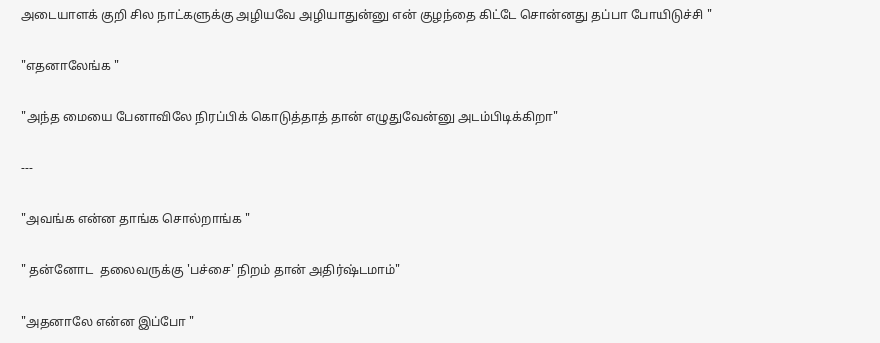அடையாளக் குறி சில நாட்களுக்கு அழியவே அழியாதுன்னு என் குழந்தை கிட்டே சொன்னது தப்பா போயிடுச்சி "

"எதனாலேங்க "

"அந்த மையை பேனாவிலே நிரப்பிக் கொடுத்தாத் தான் எழுதுவேன்னு அடம்பிடிக்கிறா"

---

"அவங்க என்ன தாங்க சொல்றாங்க "

" தன்னோட  தலைவருக்கு 'பச்சை' நிறம் தான் அதிர்ஷ்டமாம்"

"அதனாலே என்ன இப்போ "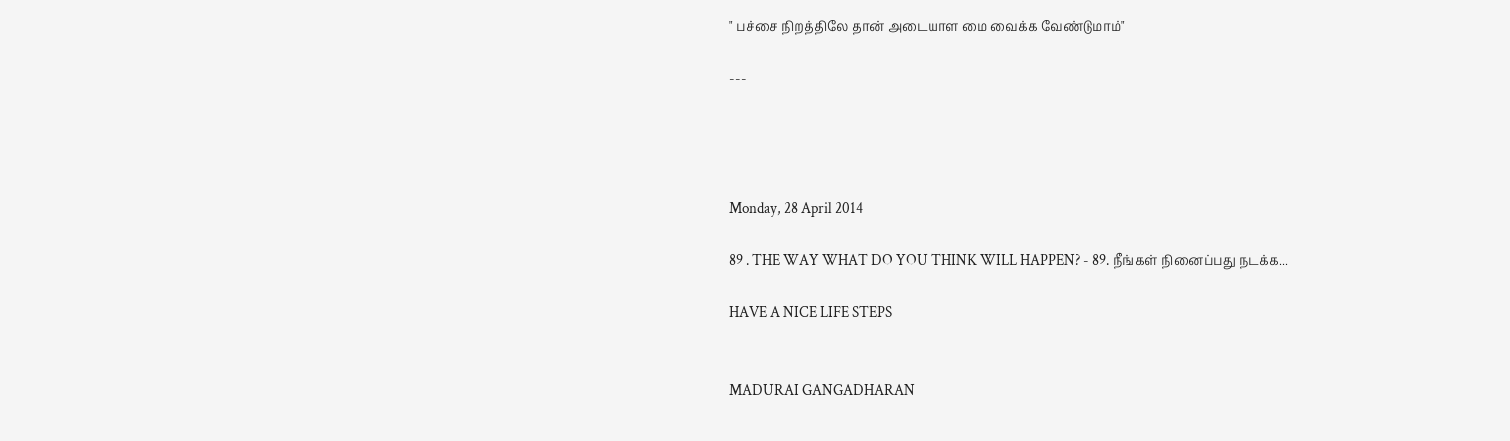" பச்சை நிறத்திலே தான் அடையாள மை வைக்க வேண்டுமாம்"

---




Monday, 28 April 2014

89 . THE WAY WHAT DO YOU THINK WILL HAPPEN? - 89. நீங்கள் நினைப்பது நடக்க...

HAVE A NICE LIFE STEPS


MADURAI GANGADHARAN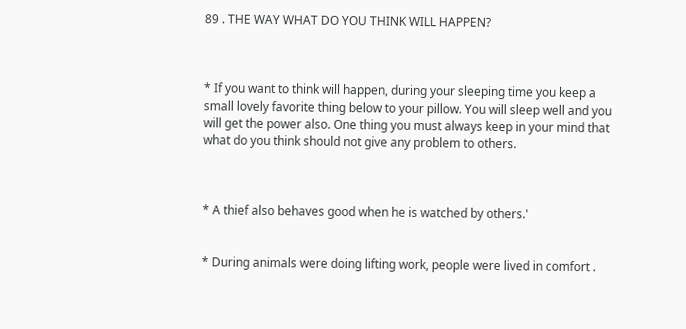89 . THE WAY WHAT DO YOU THINK WILL HAPPEN?



* If you want to think will happen, during your sleeping time you keep a small lovely favorite thing below to your pillow. You will sleep well and you will get the power also. One thing you must always keep in your mind that what do you think should not give any problem to others.



* A thief also behaves good when he is watched by others.'


* During animals were doing lifting work, people were lived in comfort .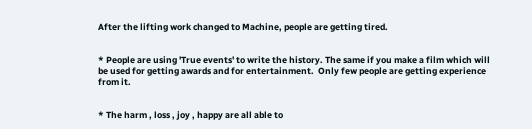After the lifting work changed to Machine, people are getting tired.


* People are using 'True events' to write the history. The same if you make a film which will be used for getting awards and for entertainment.  Only few people are getting experience from it.


* The harm , loss , joy , happy are all able to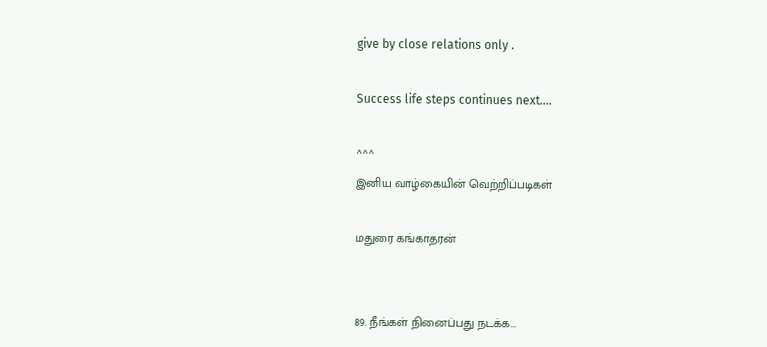give by close relations only .

Success life steps continues next....

^^^
இனிய வாழ்கையின் வெற்றிப்படிகள்

மதுரை கங்காதரன்


89. நீங்கள் நினைப்பது நடக்க...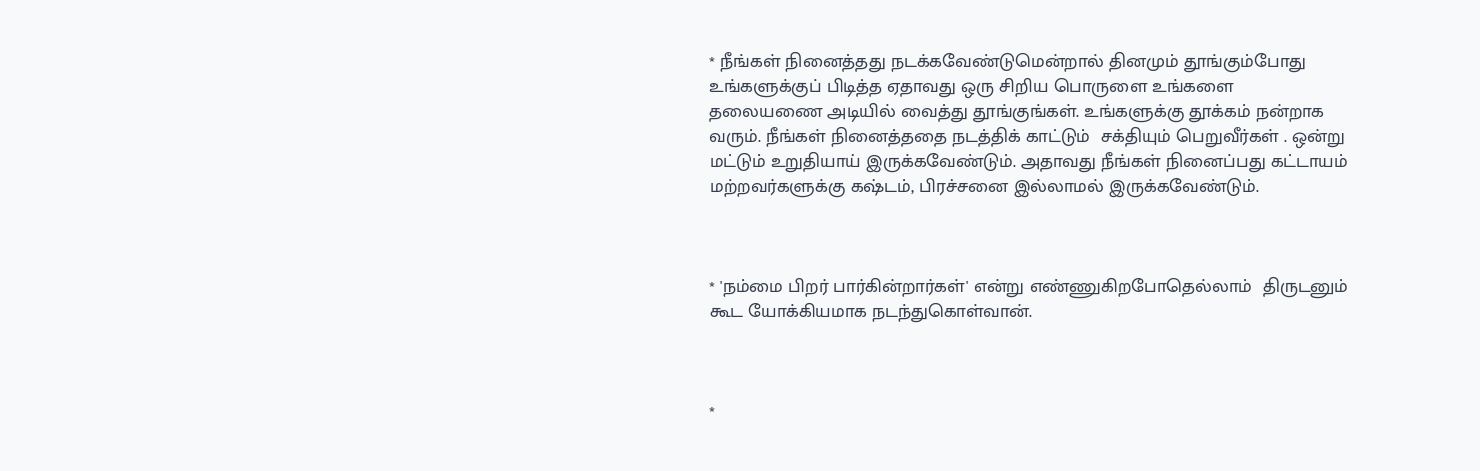* நீங்கள் நினைத்தது நடக்கவேண்டுமென்றால் தினமும் தூங்கும்போது உங்களுக்குப் பிடித்த ஏதாவது ஒரு சிறிய பொருளை உங்களை தலையணை அடியில் வைத்து தூங்குங்கள். உங்களுக்கு தூக்கம் நன்றாக வரும். நீங்கள் நினைத்ததை நடத்திக் காட்டும்  சக்தியும் பெறுவீர்கள் . ஒன்று மட்டும் உறுதியாய் இருக்கவேண்டும். அதாவது நீங்கள் நினைப்பது கட்டாயம்  மற்றவர்களுக்கு கஷ்டம், பிரச்சனை இல்லாமல் இருக்கவேண்டும்.



* 'நம்மை பிறர் பார்கின்றார்கள்' என்று எண்ணுகிறபோதெல்லாம்  திருடனும்  கூட யோக்கியமாக நடந்துகொள்வான்.



*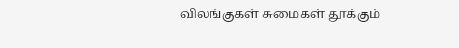விலங்குகள் சுமைகள் தூக்கும்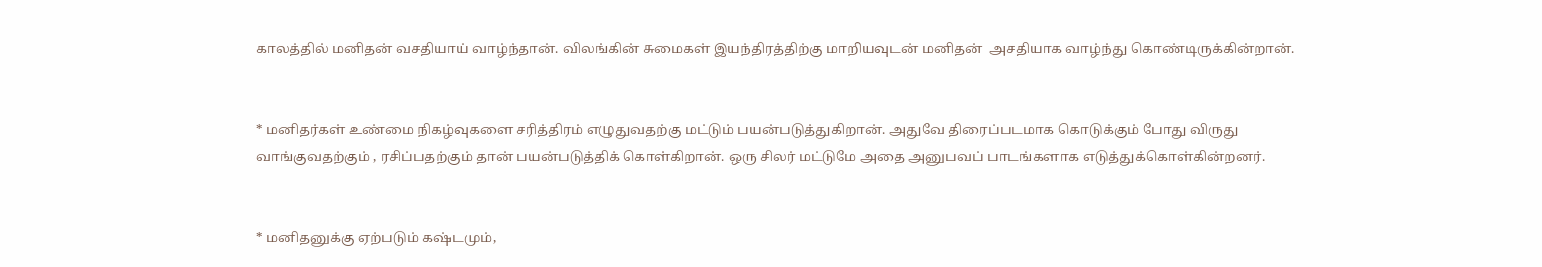காலத்தில் மனிதன் வசதியாய் வாழ்ந்தான். விலங்கின் சுமைகள் இயந்திரத்திற்கு மாறியவுடன் மனிதன்  அசதியாக வாழ்ந்து கொண்டிருக்கின்றான்.


* மனிதர்கள் உண்மை நிகழ்வுகளை சரித்திரம் எழுதுவதற்கு மட்டும் பயன்படுத்துகிறான். அதுவே திரைப்படமாக கொடுக்கும் போது விருது வாங்குவதற்கும் , ரசிப்பதற்கும் தான் பயன்படுத்திக் கொள்கிறான். ஒரு சிலர் மட்டுமே அதை அனுபவப் பாடங்களாக எடுத்துக்கொள்கின்றனர்.


* மனிதனுக்கு ஏற்படும் கஷ்டமும்,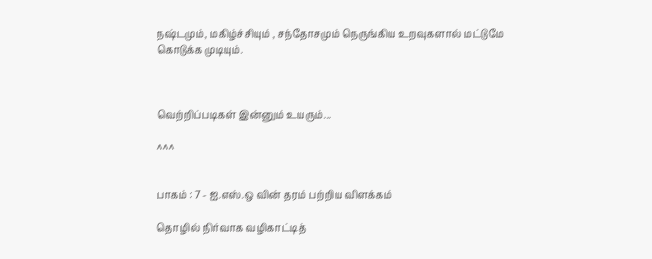நஷ்டமும், மகிழ்ச்சியும் , சந்தோசமும் நெருங்கிய உறவுகளால் மட்டுமே கொடுக்க முடியும்.



வெற்றிப்படிகள் இன்னும் உயரும்...

^^^


பாகம் : 7 - ஐ.எஸ்.ஒ வின் தரம் பற்றிய விளக்கம்

தொழில் நிர்வாக வழிகாட்டித்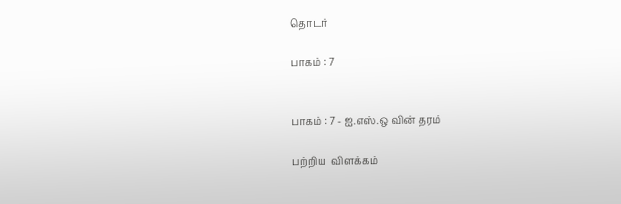தொடர்

பாகம் : 7


பாகம் : 7 - ஐ.எஸ்.ஒ வின் தரம்

பற்றிய  விளக்கம்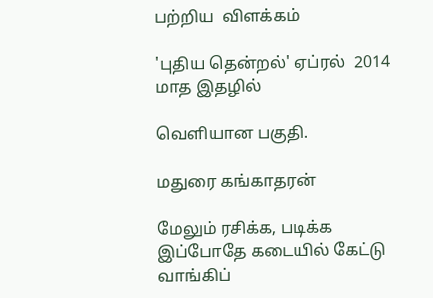பற்றிய  விளக்கம்

'புதிய தென்றல்' ஏப்ரல்  2014  மாத இதழில்

வெளியான பகுதி.

மதுரை கங்காதரன்

மேலும் ரசிக்க, படிக்க இப்போதே கடையில் கேட்டு வாங்கிப்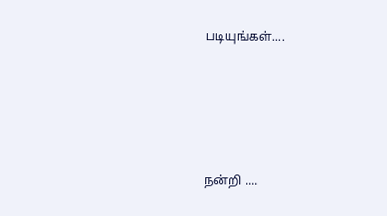படியுங்கள்....








நன்றி ....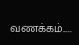வணக்கம்.....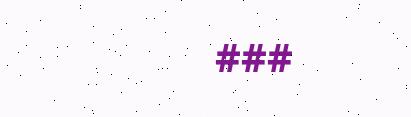###